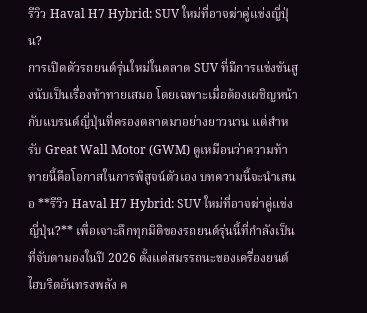รีวิว Haval H7 Hybrid: SUV ใหม่ที่อาจฆ่าคู่แข่งญี่ปุ่น?
การเปิดตัวรถยนต์รุ่นใหม่ในตลาด SUV ที่มีการแข่งขันสูงนับเป็นเรื่องท้าทายเสมอ โดยเฉพาะเมื่อต้องเผชิญหน้ากับแบรนด์ญี่ปุ่นที่ครองตลาดมาอย่างยาวนาน แต่สำหรับ Great Wall Motor (GWM) ดูเหมือนว่าความท้าทายนี้คือโอกาสในการพิสูจน์ตัวเอง บทความนี้จะนำเสนอ **รีวิว Haval H7 Hybrid: SUV ใหม่ที่อาจฆ่าคู่แข่งญี่ปุ่น?** เพื่อเจาะลึกทุกมิติของรถยนต์รุ่นนี้ที่กำลังเป็นที่จับตามองในปี 2026 ตั้งแต่สมรรถนะของเครื่องยนต์ไฮบริดอันทรงพลัง ค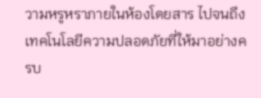วามหรูหราภายในห้องโดยสาร ไปจนถึงเทคโนโลยีความปลอดภัยที่ให้มาอย่างครบ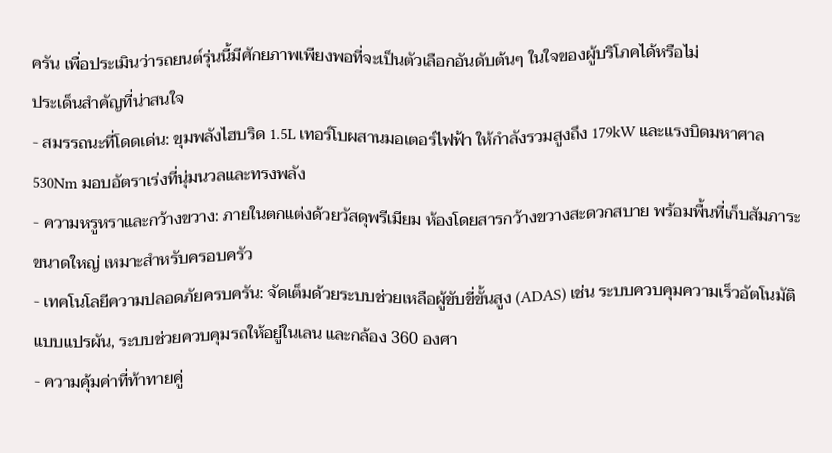ครัน เพื่อประเมินว่ารถยนต์รุ่นนี้มีศักยภาพเพียงพอที่จะเป็นตัวเลือกอันดับต้นๆ ในใจของผู้บริโภคได้หรือไม่
ประเด็นสำคัญที่น่าสนใจ
- สมรรถนะที่โดดเด่น: ขุมพลังไฮบริด 1.5L เทอร์โบผสานมอเตอร์ไฟฟ้า ให้กำลังรวมสูงถึง 179kW และแรงบิดมหาศาล 530Nm มอบอัตราเร่งที่นุ่มนวลและทรงพลัง
- ความหรูหราและกว้างขวาง: ภายในตกแต่งด้วยวัสดุพรีเมียม ห้องโดยสารกว้างขวางสะดวกสบาย พร้อมพื้นที่เก็บสัมภาระขนาดใหญ่ เหมาะสำหรับครอบครัว
- เทคโนโลยีความปลอดภัยครบครัน: จัดเต็มด้วยระบบช่วยเหลือผู้ขับขี่ขั้นสูง (ADAS) เช่น ระบบควบคุมความเร็วอัตโนมัติแบบแปรผัน, ระบบช่วยควบคุมรถให้อยู่ในเลน และกล้อง 360 องศา
- ความคุ้มค่าที่ท้าทายคู่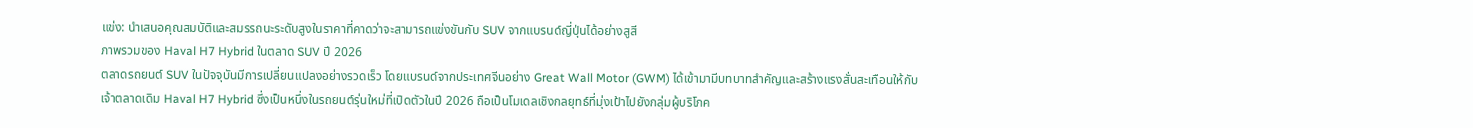แข่ง: นำเสนอคุณสมบัติและสมรรถนะระดับสูงในราคาที่คาดว่าจะสามารถแข่งขันกับ SUV จากแบรนด์ญี่ปุ่นได้อย่างสูสี
ภาพรวมของ Haval H7 Hybrid ในตลาด SUV ปี 2026
ตลาดรถยนต์ SUV ในปัจจุบันมีการเปลี่ยนแปลงอย่างรวดเร็ว โดยแบรนด์จากประเทศจีนอย่าง Great Wall Motor (GWM) ได้เข้ามามีบทบาทสำคัญและสร้างแรงสั่นสะเทือนให้กับเจ้าตลาดเดิม Haval H7 Hybrid ซึ่งเป็นหนึ่งในรถยนต์รุ่นใหม่ที่เปิดตัวในปี 2026 ถือเป็นโมเดลเชิงกลยุทธ์ที่มุ่งเป้าไปยังกลุ่มผู้บริโภค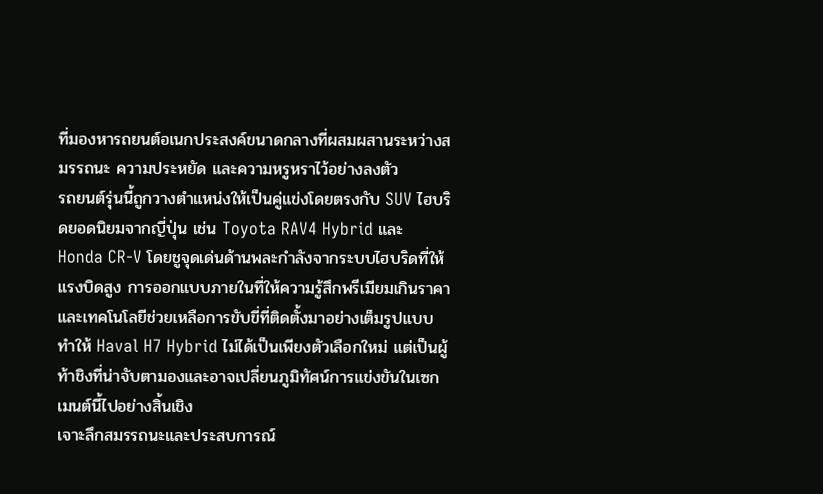ที่มองหารถยนต์อเนกประสงค์ขนาดกลางที่ผสมผสานระหว่างสมรรถนะ ความประหยัด และความหรูหราไว้อย่างลงตัว
รถยนต์รุ่นนี้ถูกวางตำแหน่งให้เป็นคู่แข่งโดยตรงกับ SUV ไฮบริดยอดนิยมจากญี่ปุ่น เช่น Toyota RAV4 Hybrid และ Honda CR-V โดยชูจุดเด่นด้านพละกำลังจากระบบไฮบริดที่ให้แรงบิดสูง การออกแบบภายในที่ให้ความรู้สึกพรีเมียมเกินราคา และเทคโนโลยีช่วยเหลือการขับขี่ที่ติดตั้งมาอย่างเต็มรูปแบบ ทำให้ Haval H7 Hybrid ไม่ได้เป็นเพียงตัวเลือกใหม่ แต่เป็นผู้ท้าชิงที่น่าจับตามองและอาจเปลี่ยนภูมิทัศน์การแข่งขันในเซกเมนต์นี้ไปอย่างสิ้นเชิง
เจาะลึกสมรรถนะและประสบการณ์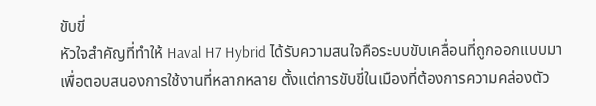ขับขี่
หัวใจสำคัญที่ทำให้ Haval H7 Hybrid ได้รับความสนใจคือระบบขับเคลื่อนที่ถูกออกแบบมาเพื่อตอบสนองการใช้งานที่หลากหลาย ตั้งแต่การขับขี่ในเมืองที่ต้องการความคล่องตัว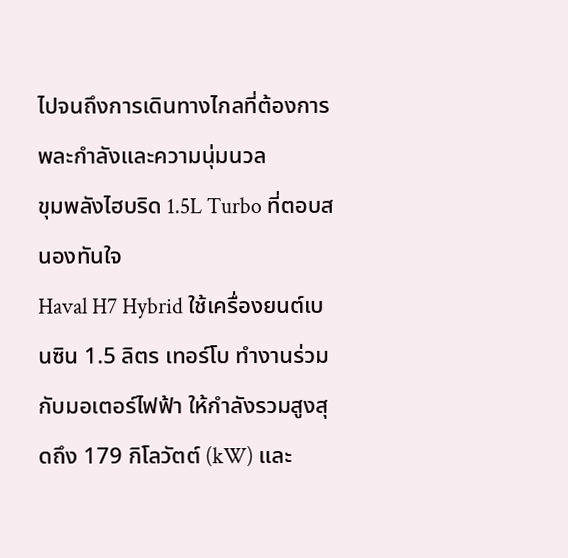ไปจนถึงการเดินทางไกลที่ต้องการพละกำลังและความนุ่มนวล
ขุมพลังไฮบริด 1.5L Turbo ที่ตอบสนองทันใจ
Haval H7 Hybrid ใช้เครื่องยนต์เบนซิน 1.5 ลิตร เทอร์โบ ทำงานร่วมกับมอเตอร์ไฟฟ้า ให้กำลังรวมสูงสุดถึง 179 กิโลวัตต์ (kW) และ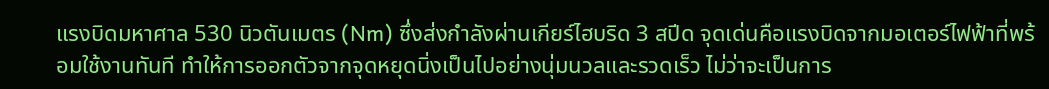แรงบิดมหาศาล 530 นิวตันเมตร (Nm) ซึ่งส่งกำลังผ่านเกียร์ไฮบริด 3 สปีด จุดเด่นคือแรงบิดจากมอเตอร์ไฟฟ้าที่พร้อมใช้งานทันที ทำให้การออกตัวจากจุดหยุดนิ่งเป็นไปอย่างนุ่มนวลและรวดเร็ว ไม่ว่าจะเป็นการ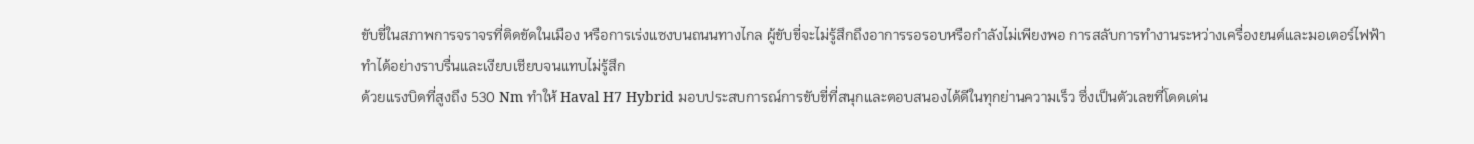ขับขี่ในสภาพการจราจรที่ติดขัดในเมือง หรือการเร่งแซงบนถนนทางไกล ผู้ขับขี่จะไม่รู้สึกถึงอาการรอรอบหรือกำลังไม่เพียงพอ การสลับการทำงานระหว่างเครื่องยนต์และมอเตอร์ไฟฟ้าทำได้อย่างราบรื่นและเงียบเชียบจนแทบไม่รู้สึก
ด้วยแรงบิดที่สูงถึง 530 Nm ทำให้ Haval H7 Hybrid มอบประสบการณ์การขับขี่ที่สนุกและตอบสนองได้ดีในทุกย่านความเร็ว ซึ่งเป็นตัวเลขที่โดดเด่น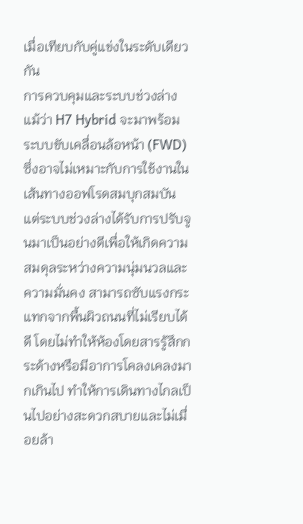เมื่อเทียบกับคู่แข่งในระดับเดียวกัน
การควบคุมและระบบช่วงล่าง
แม้ว่า H7 Hybrid จะมาพร้อมระบบขับเคลื่อนล้อหน้า (FWD) ซึ่งอาจไม่เหมาะกับการใช้งานในเส้นทางออฟโรดสมบุกสมบัน แต่ระบบช่วงล่างได้รับการปรับจูนมาเป็นอย่างดีเพื่อให้เกิดความสมดุลระหว่างความนุ่มนวลและความมั่นคง สามารถซับแรงกระแทกจากพื้นผิวถนนที่ไม่เรียบได้ดี โดยไม่ทำให้ห้องโดยสารรู้สึกกระด้างหรือมีอาการโคลงเคลงมากเกินไป ทำให้การเดินทางไกลเป็นไปอย่างสะดวกสบายและไม่เมื่อยล้า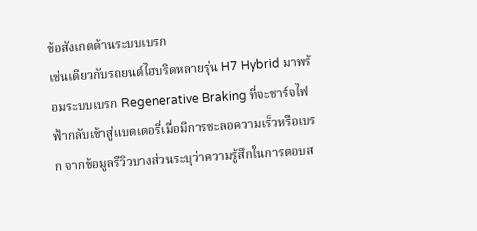ข้อสังเกตด้านระบบเบรก
เช่นเดียวกับรถยนต์ไฮบริดหลายรุ่น H7 Hybrid มาพร้อมระบบเบรก Regenerative Braking ที่จะชาร์จไฟฟ้ากลับเข้าสู่แบตเตอรี่เมื่อมีการชะลอความเร็วหรือเบรก จากข้อมูลรีวิวบางส่วนระบุว่าความรู้สึกในการตอบส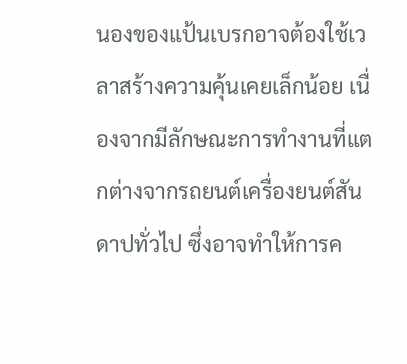นองของแป้นเบรกอาจต้องใช้เวลาสร้างความคุ้นเคยเล็กน้อย เนื่องจากมีลักษณะการทำงานที่แตกต่างจากรถยนต์เครื่องยนต์สันดาปทั่วไป ซึ่งอาจทำให้การค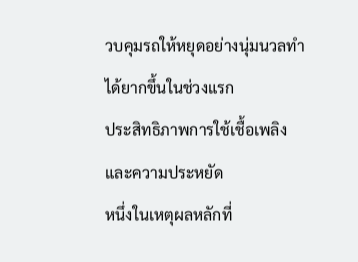วบคุมรถให้หยุดอย่างนุ่มนวลทำได้ยากขึ้นในช่วงแรก
ประสิทธิภาพการใช้เชื้อเพลิงและความประหยัด
หนึ่งในเหตุผลหลักที่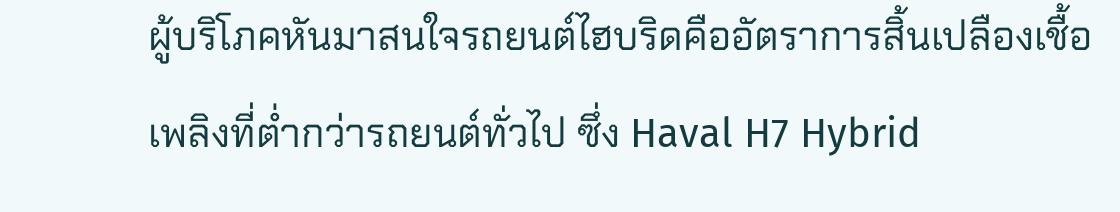ผู้บริโภคหันมาสนใจรถยนต์ไฮบริดคืออัตราการสิ้นเปลืองเชื้อเพลิงที่ต่ำกว่ารถยนต์ทั่วไป ซึ่ง Haval H7 Hybrid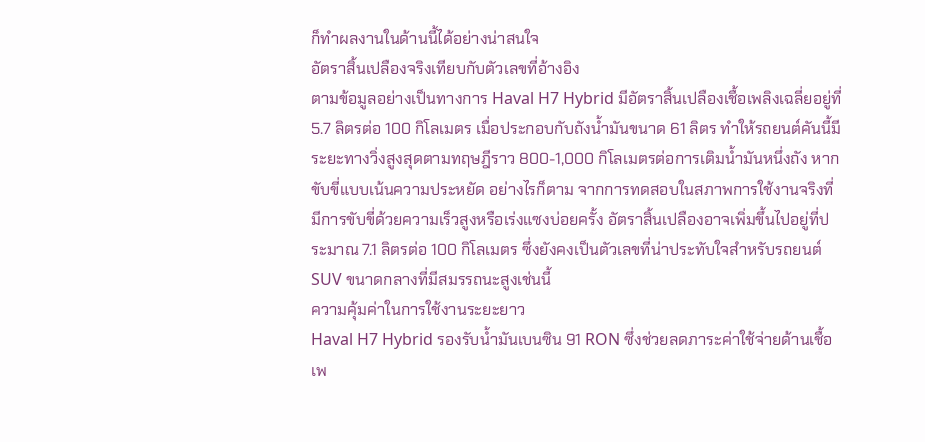ก็ทำผลงานในด้านนี้ได้อย่างน่าสนใจ
อัตราสิ้นเปลืองจริงเทียบกับตัวเลขที่อ้างอิง
ตามข้อมูลอย่างเป็นทางการ Haval H7 Hybrid มีอัตราสิ้นเปลืองเชื้อเพลิงเฉลี่ยอยู่ที่ 5.7 ลิตรต่อ 100 กิโลเมตร เมื่อประกอบกับถังน้ำมันขนาด 61 ลิตร ทำให้รถยนต์คันนี้มีระยะทางวิ่งสูงสุดตามทฤษฎีราว 800-1,000 กิโลเมตรต่อการเติมน้ำมันหนึ่งถัง หากขับขี่แบบเน้นความประหยัด อย่างไรก็ตาม จากการทดสอบในสภาพการใช้งานจริงที่มีการขับขี่ด้วยความเร็วสูงหรือเร่งแซงบ่อยครั้ง อัตราสิ้นเปลืองอาจเพิ่มขึ้นไปอยู่ที่ประมาณ 7.1 ลิตรต่อ 100 กิโลเมตร ซึ่งยังคงเป็นตัวเลขที่น่าประทับใจสำหรับรถยนต์ SUV ขนาดกลางที่มีสมรรถนะสูงเช่นนี้
ความคุ้มค่าในการใช้งานระยะยาว
Haval H7 Hybrid รองรับน้ำมันเบนซิน 91 RON ซึ่งช่วยลดภาระค่าใช้จ่ายด้านเชื้อเพ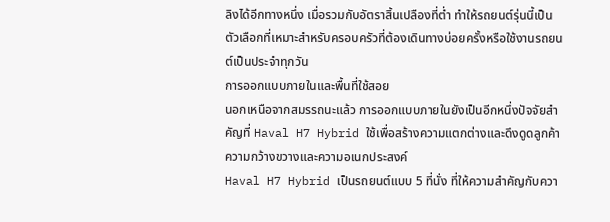ลิงได้อีกทางหนึ่ง เมื่อรวมกับอัตราสิ้นเปลืองที่ต่ำ ทำให้รถยนต์รุ่นนี้เป็นตัวเลือกที่เหมาะสำหรับครอบครัวที่ต้องเดินทางบ่อยครั้งหรือใช้งานรถยนต์เป็นประจำทุกวัน
การออกแบบภายในและพื้นที่ใช้สอย
นอกเหนือจากสมรรถนะแล้ว การออกแบบภายในยังเป็นอีกหนึ่งปัจจัยสำคัญที่ Haval H7 Hybrid ใช้เพื่อสร้างความแตกต่างและดึงดูดลูกค้า
ความกว้างขวางและความอเนกประสงค์
Haval H7 Hybrid เป็นรถยนต์แบบ 5 ที่นั่ง ที่ให้ความสำคัญกับควา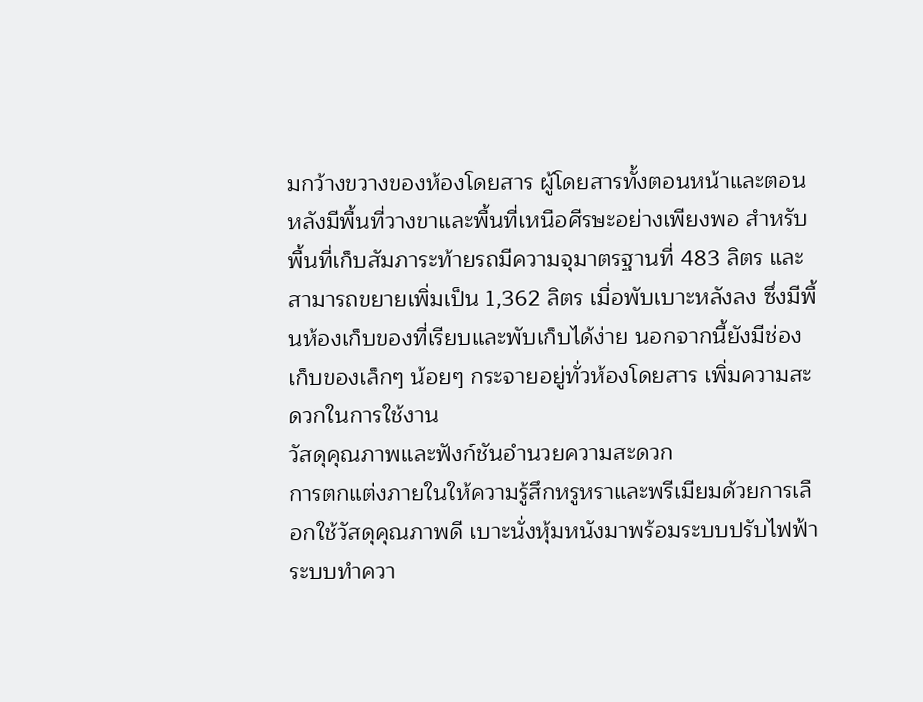มกว้างขวางของห้องโดยสาร ผู้โดยสารทั้งตอนหน้าและตอนหลังมีพื้นที่วางขาและพื้นที่เหนือศีรษะอย่างเพียงพอ สำหรับพื้นที่เก็บสัมภาระท้ายรถมีความจุมาตรฐานที่ 483 ลิตร และสามารถขยายเพิ่มเป็น 1,362 ลิตร เมื่อพับเบาะหลังลง ซึ่งมีพื้นห้องเก็บของที่เรียบและพับเก็บได้ง่าย นอกจากนี้ยังมีช่องเก็บของเล็กๆ น้อยๆ กระจายอยู่ทั่วห้องโดยสาร เพิ่มความสะดวกในการใช้งาน
วัสดุคุณภาพและฟังก์ชันอำนวยความสะดวก
การตกแต่งภายในให้ความรู้สึกหรูหราและพรีเมียมด้วยการเลือกใช้วัสดุคุณภาพดี เบาะนั่งหุ้มหนังมาพร้อมระบบปรับไฟฟ้า ระบบทำควา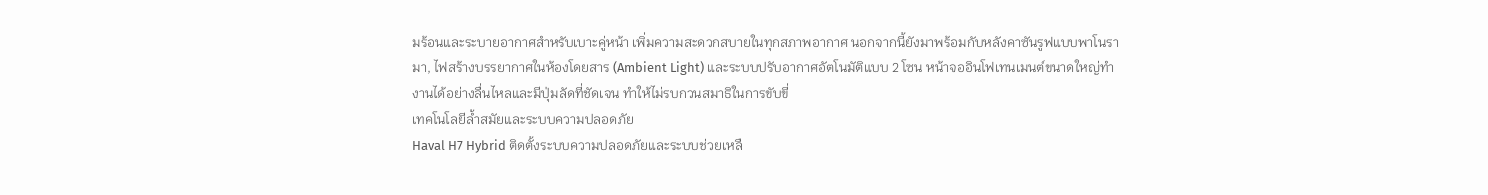มร้อนและระบายอากาศสำหรับเบาะคู่หน้า เพิ่มความสะดวกสบายในทุกสภาพอากาศ นอกจากนี้ยังมาพร้อมกับหลังคาซันรูฟแบบพาโนรามา, ไฟสร้างบรรยากาศในห้องโดยสาร (Ambient Light) และระบบปรับอากาศอัตโนมัติแบบ 2 โซน หน้าจออินโฟเทนเมนต์ขนาดใหญ่ทำงานได้อย่างลื่นไหลและมีปุ่มลัดที่ชัดเจน ทำให้ไม่รบกวนสมาธิในการขับขี่
เทคโนโลยีล้ำสมัยและระบบความปลอดภัย
Haval H7 Hybrid ติดตั้งระบบความปลอดภัยและระบบช่วยเหลื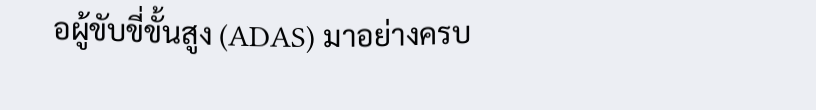อผู้ขับขี่ขั้นสูง (ADAS) มาอย่างครบ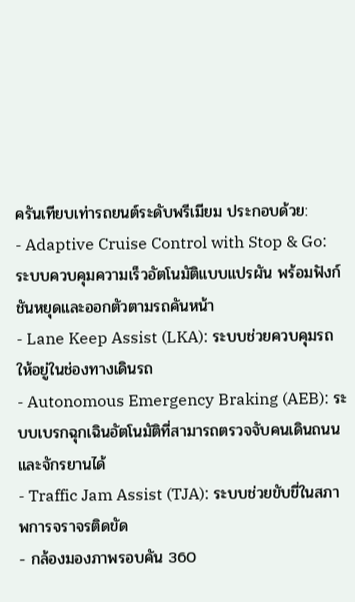ครันเทียบเท่ารถยนต์ระดับพรีเมียม ประกอบด้วย:
- Adaptive Cruise Control with Stop & Go: ระบบควบคุมความเร็วอัตโนมัติแบบแปรผัน พร้อมฟังก์ชันหยุดและออกตัวตามรถคันหน้า
- Lane Keep Assist (LKA): ระบบช่วยควบคุมรถให้อยู่ในช่องทางเดินรถ
- Autonomous Emergency Braking (AEB): ระบบเบรกฉุกเฉินอัตโนมัติที่สามารถตรวจจับคนเดินถนนและจักรยานได้
- Traffic Jam Assist (TJA): ระบบช่วยขับขี่ในสภาพการจราจรติดขัด
- กล้องมองภาพรอบคัน 360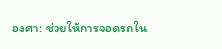องศา: ช่วยให้การจอดรถใน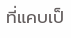ที่แคบเป็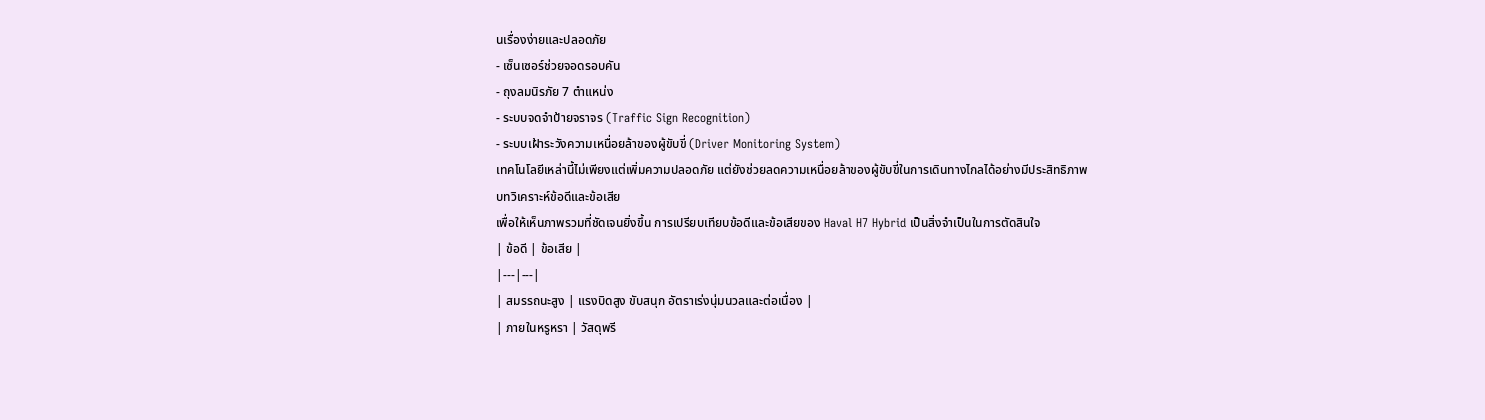นเรื่องง่ายและปลอดภัย
- เซ็นเซอร์ช่วยจอดรอบคัน
- ถุงลมนิรภัย 7 ตำแหน่ง
- ระบบจดจำป้ายจราจร (Traffic Sign Recognition)
- ระบบเฝ้าระวังความเหนื่อยล้าของผู้ขับขี่ (Driver Monitoring System)
เทคโนโลยีเหล่านี้ไม่เพียงแต่เพิ่มความปลอดภัย แต่ยังช่วยลดความเหนื่อยล้าของผู้ขับขี่ในการเดินทางไกลได้อย่างมีประสิทธิภาพ
บทวิเคราะห์ข้อดีและข้อเสีย
เพื่อให้เห็นภาพรวมที่ชัดเจนยิ่งขึ้น การเปรียบเทียบข้อดีและข้อเสียของ Haval H7 Hybrid เป็นสิ่งจำเป็นในการตัดสินใจ
| ข้อดี | ข้อเสีย |
|---|---|
| สมรรถนะสูง | แรงบิดสูง ขับสนุก อัตราเร่งนุ่มนวลและต่อเนื่อง |
| ภายในหรูหรา | วัสดุพรี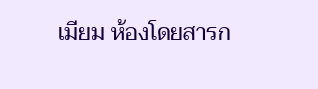เมียม ห้องโดยสารก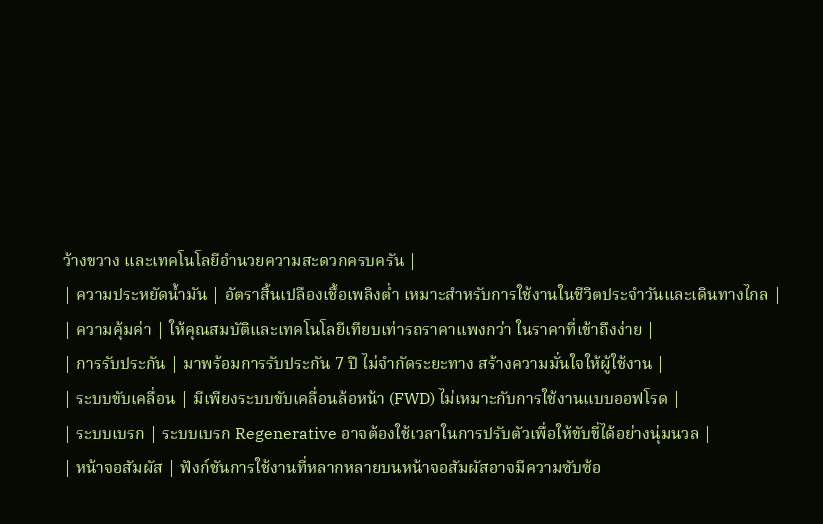ว้างขวาง และเทคโนโลยีอำนวยความสะดวกครบครัน |
| ความประหยัดน้ำมัน | อัตราสิ้นเปลืองเชื้อเพลิงต่ำ เหมาะสำหรับการใช้งานในชีวิตประจำวันและเดินทางไกล |
| ความคุ้มค่า | ให้คุณสมบัติและเทคโนโลยีเทียบเท่ารถราคาแพงกว่า ในราคาที่เข้าถึงง่าย |
| การรับประกัน | มาพร้อมการรับประกัน 7 ปี ไม่จำกัดระยะทาง สร้างความมั่นใจให้ผู้ใช้งาน |
| ระบบขับเคลื่อน | มีเพียงระบบขับเคลื่อนล้อหน้า (FWD) ไม่เหมาะกับการใช้งานแบบออฟโรด |
| ระบบเบรก | ระบบเบรก Regenerative อาจต้องใช้เวลาในการปรับตัวเพื่อให้ขับขี่ได้อย่างนุ่มนวล |
| หน้าจอสัมผัส | ฟังก์ชันการใช้งานที่หลากหลายบนหน้าจอสัมผัสอาจมีความซับซ้อ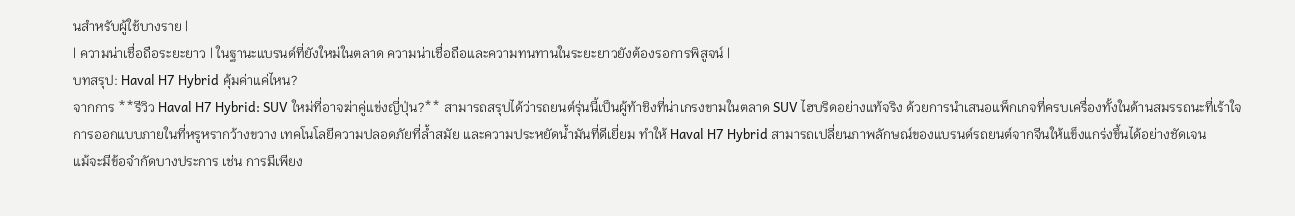นสำหรับผู้ใช้บางราย |
| ความน่าเชื่อถือระยะยาว | ในฐานะแบรนด์ที่ยังใหม่ในตลาด ความน่าเชื่อถือและความทนทานในระยะยาวยังต้องรอการพิสูจน์ |
บทสรุป: Haval H7 Hybrid คุ้มค่าแค่ไหน?
จากการ **รีวิว Haval H7 Hybrid: SUV ใหม่ที่อาจฆ่าคู่แข่งญี่ปุ่น?** สามารถสรุปได้ว่ารถยนต์รุ่นนี้เป็นผู้ท้าชิงที่น่าเกรงขามในตลาด SUV ไฮบริดอย่างแท้จริง ด้วยการนำเสนอแพ็กเกจที่ครบเครื่องทั้งในด้านสมรรถนะที่เร้าใจ การออกแบบภายในที่หรูหรากว้างขวาง เทคโนโลยีความปลอดภัยที่ล้ำสมัย และความประหยัดน้ำมันที่ดีเยี่ยม ทำให้ Haval H7 Hybrid สามารถเปลี่ยนภาพลักษณ์ของแบรนด์รถยนต์จากจีนให้แข็งแกร่งขึ้นได้อย่างชัดเจน
แม้จะมีข้อจำกัดบางประการ เช่น การมีเพียง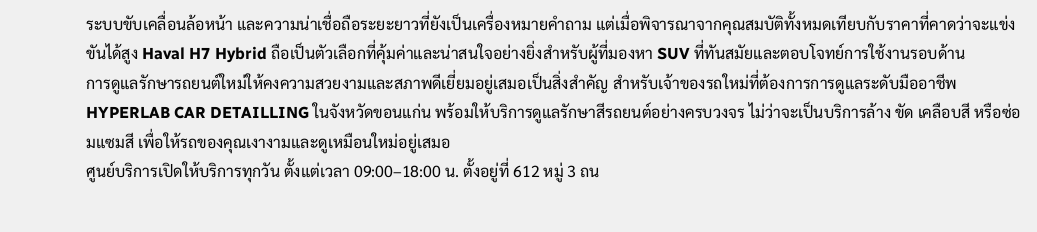ระบบขับเคลื่อนล้อหน้า และความน่าเชื่อถือระยะยาวที่ยังเป็นเครื่องหมายคำถาม แต่เมื่อพิจารณาจากคุณสมบัติทั้งหมดเทียบกับราคาที่คาดว่าจะแข่งขันได้สูง Haval H7 Hybrid ถือเป็นตัวเลือกที่คุ้มค่าและน่าสนใจอย่างยิ่งสำหรับผู้ที่มองหา SUV ที่ทันสมัยและตอบโจทย์การใช้งานรอบด้าน
การดูแลรักษารถยนต์ใหม่ให้คงความสวยงามและสภาพดีเยี่ยมอยู่เสมอเป็นสิ่งสำคัญ สำหรับเจ้าของรถใหม่ที่ต้องการการดูแลระดับมืออาชีพ HYPERLAB CAR DETAILLING ในจังหวัดขอนแก่น พร้อมให้บริการดูแลรักษาสีรถยนต์อย่างครบวงจร ไม่ว่าจะเป็นบริการล้าง ขัด เคลือบสี หรือซ่อมแซมสี เพื่อให้รถของคุณเงางามและดูเหมือนใหม่อยู่เสมอ
ศูนย์บริการเปิดให้บริการทุกวัน ตั้งแต่เวลา 09:00–18:00 น. ตั้งอยู่ที่ 612 หมู่ 3 ถน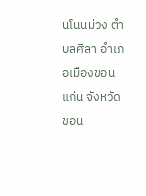นโนนม่วง ตำบลศิลา อำเภอเมืองขอนแก่น จังหวัดขอน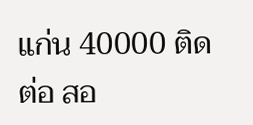แก่น 40000 ติดต่อ สอ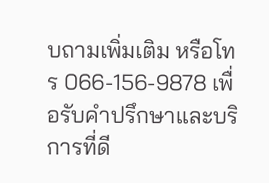บถามเพิ่มเติม หรือโทร 066-156-9878 เพื่อรับคำปรึกษาและบริการที่ดี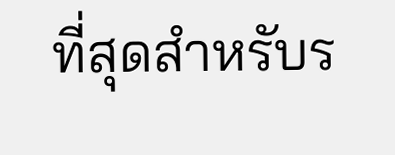ที่สุดสำหรับร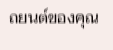ถยนต์ของคุณ